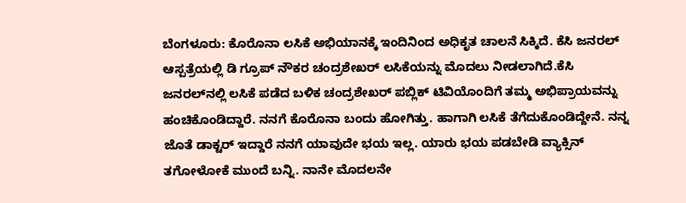ಬೆಂಗಳೂರು: ಕೊರೊನಾ ಲಸಿಕೆ ಅಭಿಯಾನಕ್ಕೆ ಇಂದಿನಿಂದ ಅಧಿಕೃತ ಚಾಲನೆ ಸಿಕ್ಕಿದೆ. ಕೆಸಿ ಜನರಲ್ ಆಸ್ಪತ್ರೆಯಲ್ಲಿ ಡಿ ಗ್ರೂಪ್ ನೌಕರ ಚಂದ್ರಶೇಖರ್ ಲಸಿಕೆಯನ್ನು ಮೊದಲು ನೀಡಲಾಗಿದೆ.ಕೆಸಿ ಜನರಲ್‍ನಲ್ಲಿ ಲಸಿಕೆ ಪಡೆದ ಬಳಿಕ ಚಂದ್ರಶೇಖರ್ ಪಬ್ಲಿಕ್ ಟಿವಿಯೊಂದಿಗೆ ತಮ್ಮ ಅಭಿಪ್ರಾಯವನ್ನು ಹಂಚಿಕೊಂಡಿದ್ದಾರೆ. ನನಗೆ ಕೊರೊನಾ ಬಂದು ಹೋಗಿತ್ತು. ಹಾಗಾಗಿ ಲಸಿಕೆ ತೆಗೆದುಕೊಂಡಿದ್ದೇನೆ. ನನ್ನ ಜೊತೆ ಡಾಕ್ಟರ್ ಇದ್ದಾರೆ ನನಗೆ ಯಾವುದೇ ಭಯ ಇಲ್ಲ. ಯಾರು ಭಯ ಪಡಬೇಡಿ ವ್ಯಾಕ್ಸಿನ್ ತಗೋಳೋಕೆ ಮುಂದೆ ಬನ್ನಿ. ನಾನೇ ಮೊದಲನೇ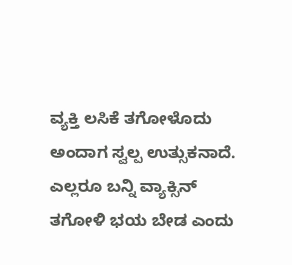ವ್ಯಕ್ತಿ ಲಸಿಕೆ ತಗೋಳೊದು ಅಂದಾಗ ಸ್ವಲ್ಪ ಉತ್ಸುಕನಾದೆ. ಎಲ್ಲರೂ ಬನ್ನಿ ವ್ಯಾಕ್ಸಿನ್ ತಗೋಳಿ ಭಯ ಬೇಡ ಎಂದು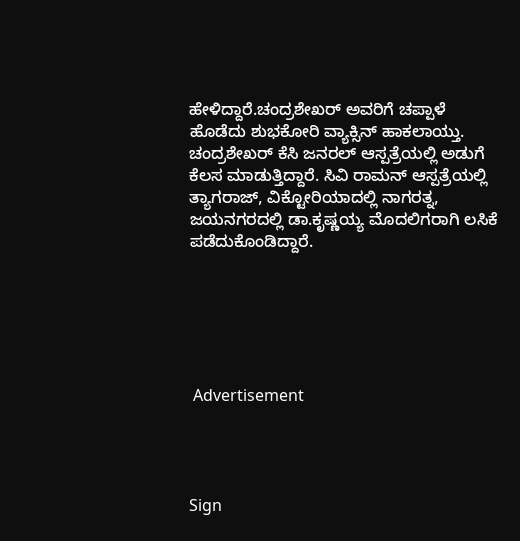ಹೇಳಿದ್ದಾರೆ.ಚಂದ್ರಶೇಖರ್ ಅವರಿಗೆ ಚಪ್ಪಾಳೆ ಹೊಡೆದು ಶುಭಕೋರಿ ವ್ಯಾಕ್ಸಿನ್ ಹಾಕಲಾಯ್ತು. ಚಂದ್ರಶೇಖರ್ ಕೆಸಿ ಜನರಲ್ ಆಸ್ಪತ್ರೆಯಲ್ಲಿ ಅಡುಗೆ ಕೆಲಸ ಮಾಡುತ್ತಿದ್ದಾರೆ. ಸಿವಿ ರಾಮನ್ ಆಸ್ಪತ್ರೆಯಲ್ಲಿ ತ್ಯಾಗರಾಜ್, ವಿಕ್ಟೋರಿಯಾದಲ್ಲಿ ನಾಗರತ್ನ, ಜಯನಗರದಲ್ಲಿ ಡಾ.ಕೃಷ್ಣಯ್ಯ ಮೊದಲಿಗರಾಗಿ ಲಸಿಕೆ ಪಡೆದುಕೊಂಡಿದ್ದಾರೆ.






 Advertisement




Sign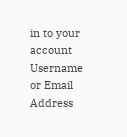in to your account
Username or Email Address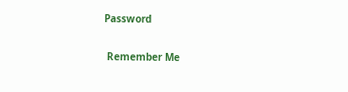Password

 Remember Me